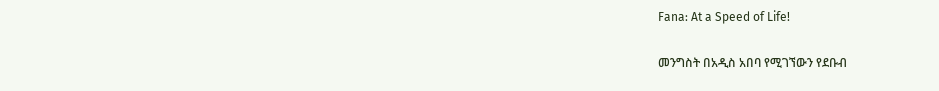Fana: At a Speed of Life!

መንግስት በአዲስ አበባ የሚገኘውን የደቡብ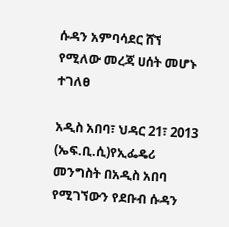ሱዳን አምባሳደር ሸኘ የሚለው መረጃ ሀሰት መሆኑ ተገለፀ

አዲስ አበባ፣ ህዳር 21፣ 2013 (ኤፍ.ቢ.ሲ)የኢፌዴሪ መንግስት በአዲስ አበባ የሚገኘውን የደቡብ ሱዳን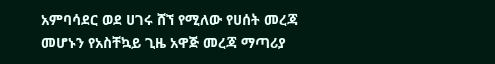አምባሳደር ወደ ሀገሩ ሸኘ የሚለው የሀሰት መረጃ መሆኑን የአስቸኳይ ጊዜ አዋጅ መረጃ ማጣሪያ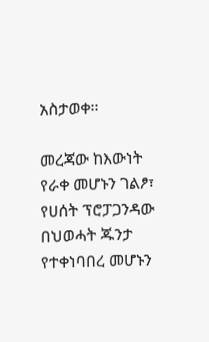አስታወቀ፡፡

መረጃው ከእውነት የራቀ መሆኑን ገልፆ፣ የሀሰት ፕሮፓጋንዳው በህወሓት ጁንታ የተቀነባበረ መሆኑን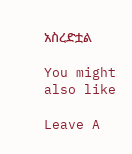አስረድቷል

You might also like

Leave A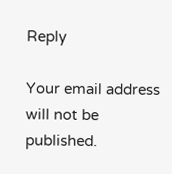Reply

Your email address will not be published.